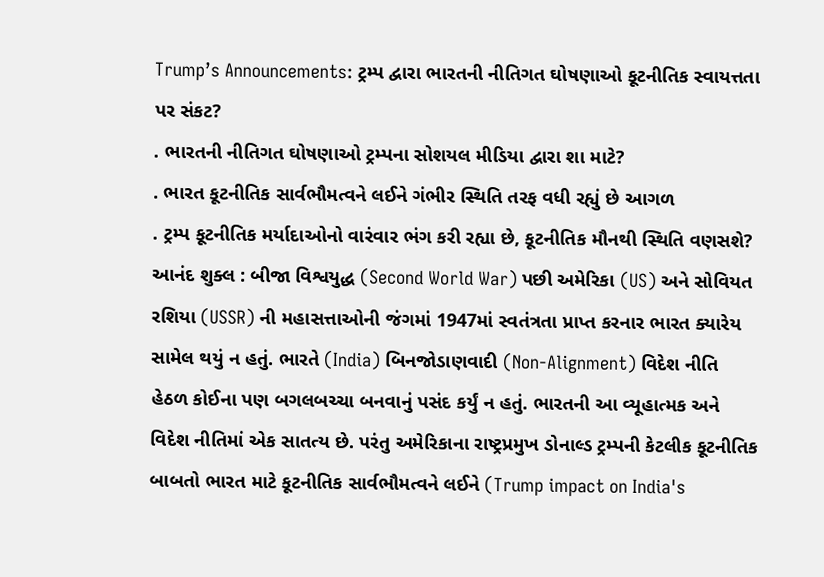Trump’s Announcements: ટ્રમ્પ દ્વારા ભારતની નીતિગત ઘોષણાઓ કૂટનીતિક સ્વાયત્તતા પર સંકટ?
. ભારતની નીતિગત ઘોષણાઓ ટ્રમ્પના સોશયલ મીડિયા દ્વારા શા માટે?
. ભારત કૂટનીતિક સાર્વભૌમત્વને લઈને ગંભીર સ્થિતિ તરફ વધી રહ્યું છે આગળ
. ટ્રમ્પ કૂટનીતિક મર્યાદાઓનો વારંવાર ભંગ કરી રહ્યા છે, કૂટનીતિક મૌનથી સ્થિતિ વણસશે?
આનંદ શુક્લ : બીજા વિશ્વયુદ્ધ (Second World War) પછી અમેરિકા (US) અને સોવિયત રશિયા (USSR) ની મહાસત્તાઓની જંગમાં 1947માં સ્વતંત્રતા પ્રાપ્ત કરનાર ભારત ક્યારેય સામેલ થયું ન હતું. ભારતે (India) બિનજોડાણવાદી (Non-Alignment) વિદેશ નીતિ હેઠળ કોઈના પણ બગલબચ્ચા બનવાનું પસંદ કર્યું ન હતું. ભારતની આ વ્યૂહાત્મક અને વિદેશ નીતિમાં એક સાતત્ય છે. પરંતુ અમેરિકાના રાષ્ટ્રપ્રમુખ ડોનાલ્ડ ટ્રમ્પની કેટલીક કૂટનીતિક બાબતો ભારત માટે કૂટનીતિક સાર્વભૌમત્વને લઈને (Trump impact on India's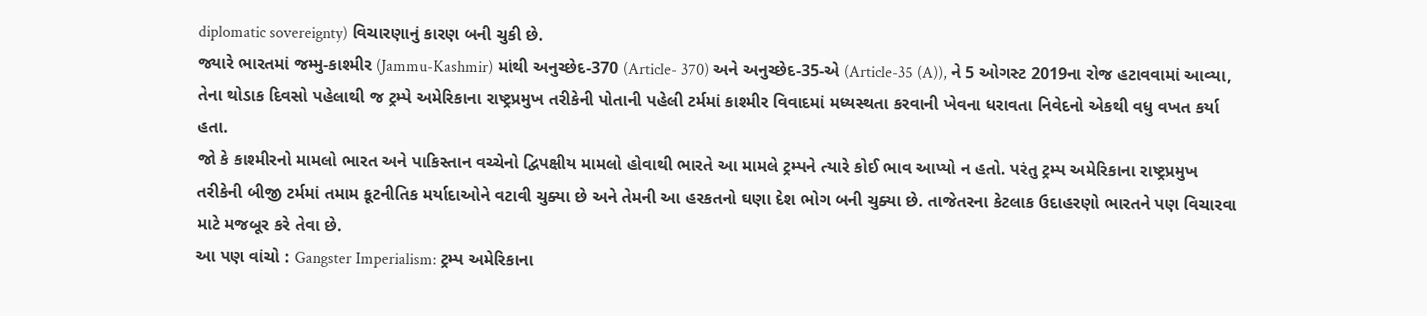diplomatic sovereignty) વિચારણાનું કારણ બની ચુકી છે.
જ્યારે ભારતમાં જમ્મુ-કાશ્મીર (Jammu-Kashmir) માંથી અનુચ્છેદ-370 (Article- 370) અને અનુચ્છેદ-35-એ (Article-35 (A)), ને 5 ઓગસ્ટ 2019ના રોજ હટાવવામાં આવ્યા, તેના થોડાક દિવસો પહેલાથી જ ટ્રમ્પે અમેરિકાના રાષ્ટ્રપ્રમુખ તરીકેની પોતાની પહેલી ટર્મમાં કાશ્મીર વિવાદમાં મધ્યસ્થતા કરવાની ખેવના ધરાવતા નિવેદનો એકથી વધુ વખત કર્યા હતા.
જો કે કાશ્મીરનો મામલો ભારત અને પાકિસ્તાન વચ્ચેનો દ્વિપક્ષીય મામલો હોવાથી ભારતે આ મામલે ટ્રમ્પને ત્યારે કોઈ ભાવ આપ્યો ન હતો. પરંતુ ટ્રમ્પ અમેરિકાના રાષ્ટ્રપ્રમુખ તરીકેની બીજી ટર્મમાં તમામ કૂટનીતિક મર્યાદાઓને વટાવી ચુક્યા છે અને તેમની આ હરકતનો ઘણા દેશ ભોગ બની ચુક્યા છે. તાજેતરના કેટલાક ઉદાહરણો ભારતને પણ વિચારવા માટે મજબૂર કરે તેવા છે.
આ પણ વાંચો : Gangster Imperialism: ટ્રમ્પ અમેરિકાના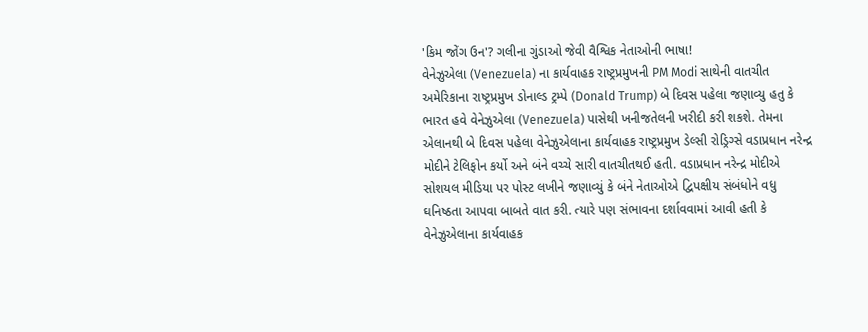'કિમ જોંગ ઉન'? ગલીના ગુંડાઓ જેવી વૈશ્વિક નેતાઓની ભાષા!
વેનેઝુએલા (Venezuela) ના કાર્યવાહક રાષ્ટ્રપ્રમુખની PM Modi સાથેની વાતચીત
અમેરિકાના રાષ્ટ્રપ્રમુખ ડોનાલ્ડ ટ્રમ્પે (Donald Trump) બે દિવસ પહેલા જણાવ્યુ હતુ કે ભારત હવે વેનેઝુએલા (Venezuela) પાસેથી ખનીજતેલની ખરીદી કરી શકશે. તેમના એલાનથી બે દિવસ પહેલા વેનેઝુએલાના કાર્યવાહક રાષ્ટ્રપ્રમુખ ડેલ્સી રોડ્રિગ્સે વડાપ્રધાન નરેન્દ્ર મોદીને ટેલિફોન કર્યો અને બંને વચ્ચે સારી વાતચીતથઈ હતી. વડાપ્રધાન નરેન્દ્ર મોદીએ સોશયલ મીડિયા પર પોસ્ટ લખીને જણાવ્યું કે બંને નેતાઓએ દ્વિપક્ષીય સંબંધોને વધુ ઘનિષ્ઠતા આપવા બાબતે વાત કરી. ત્યારે પણ સંભાવના દર્શાવવામાં આવી હતી કે વેનેઝુએલાના કાર્યવાહક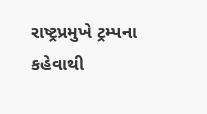રાષ્ટ્રપ્રમુખે ટ્રમ્પના કહેવાથી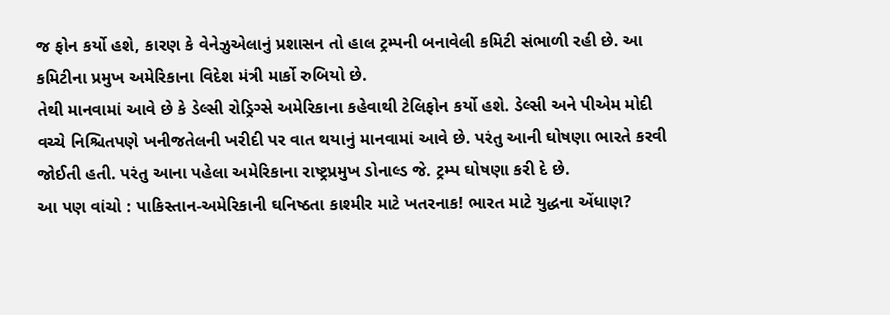જ ફોન કર્યો હશે, કારણ કે વેનેઝુએલાનું પ્રશાસન તો હાલ ટ્રમ્પની બનાવેલી કમિટી સંભાળી રહી છે. આ કમિટીના પ્રમુખ અમેરિકાના વિદેશ મંત્રી માર્કો રુબિયો છે.
તેથી માનવામાં આવે છે કે ડેલ્સી રોડ્રિગ્સે અમેરિકાના કહેવાથી ટેલિફોન કર્યો હશે. ડેલ્સી અને પીએમ મોદી વચ્ચે નિશ્ચિતપણે ખનીજતેલની ખરીદી પર વાત થયાનું માનવામાં આવે છે. પરંતુ આની ઘોષણા ભારતે કરવી જોઈતી હતી. પરંતુ આના પહેલા અમેરિકાના રાષ્ટ્રપ્રમુખ ડોનાલ્ડ જે. ટ્રમ્પ ઘોષણા કરી દે છે.
આ પણ વાંચો : પાકિસ્તાન-અમેરિકાની ઘનિષ્ઠતા કાશ્મીર માટે ખતરનાક! ભારત માટે યુદ્ધના એંધાણ?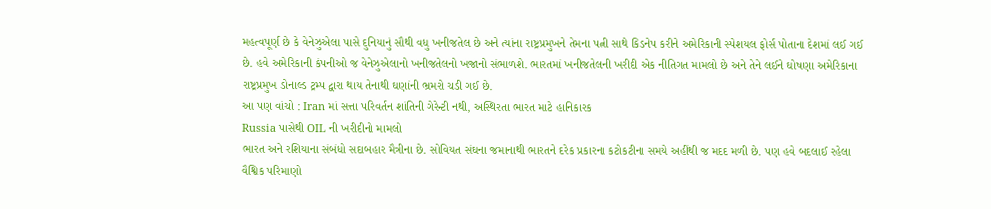મહત્વપૂર્ણ છે કે વેનેઝુએલા પાસે દુનિયાનું સૌથી વધુ ખનીજતેલ છે અને ત્યાંના રાષ્ટ્રપ્રમુખને તેમના પત્ની સાથે કિડનેપ કરીને અમેરિકાની સ્પેશયલ ફોર્સ પોતાના દેશમાં લઈ ગઈ છે. હવે અમેરિકાની કંપનીઓ જ વેનેઝુએલાનો ખનીજતેલનો ખજાનો સંભાળશે. ભારતમાં ખનીજતેલની ખરીદી એક નીતિગત મામલો છે અને તેને લઈને ઘોષણા અમેરિકાના રાષ્ટ્રપ્રમુખ ડોનાલ્ડ ટ્રમ્પ દ્વારા થાય તેનાથી ઘણાંની ભ્રમરો ચડી ગઈ છે.
આ પણ વાંચો : Iran માં સત્તા પરિવર્તન શાંતિની ગેરેન્ટી નથી, અસ્થિરતા ભારત માટે હાનિકારક
Russia પાસેથી OIL ની ખરીદીનો મામલો
ભારત અને રશિયાના સંબંધો સદાબહાર મૈત્રીના છે. સોવિયત સંઘના જમાનાથી ભારતને દરેક પ્રકારના કટોકટીના સમયે અહીંથી જ મદદ મળી છે. પણ હવે બદલાઈ રહેલા વૈશ્વિક પરિમાણો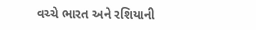વચ્ચે ભારત અને રશિયાની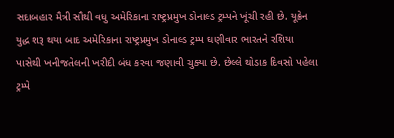સદાબહાર મૈત્રી સૌથી વધુ અમેરિકાના રાષ્ટ્રપ્રમુખ ડોનાલ્ડ ટ્રમ્પને ખૂંચી રહી છે. યૂક્રેન યુદ્ધ શરૂ થયા બાદ અમેરિકાના રાષ્ટ્રપ્રમુખ ડોનાલ્ડ ટ્રમ્પ ઘણીવાર ભારતને રશિયા પાસેથી ખનીજતેલની ખરીદી બંધ કરવા જણાવી ચુક્યા છે. છેલ્લે થોડાક દિવસો પહેલા ટ્રમ્પે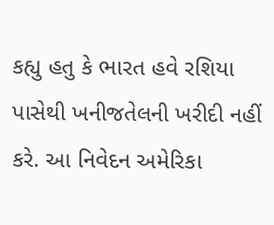કહ્યુ હતુ કે ભારત હવે રશિયા પાસેથી ખનીજતેલની ખરીદી નહીં કરે. આ નિવેદન અમેરિકા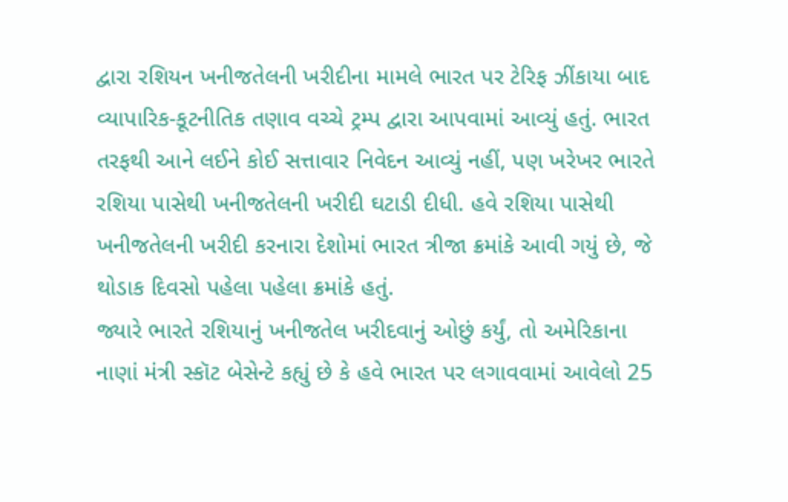દ્વારા રશિયન ખનીજતેલની ખરીદીના મામલે ભારત પર ટેરિફ ઝીંકાયા બાદ વ્યાપારિક-કૂટનીતિક તણાવ વચ્ચે ટ્રમ્પ દ્વારા આપવામાં આવ્યું હતું. ભારત તરફથી આને લઈને કોઈ સત્તાવાર નિવેદન આવ્યું નહીં, પણ ખરેખર ભારતે રશિયા પાસેથી ખનીજતેલની ખરીદી ઘટાડી દીધી. હવે રશિયા પાસેથી ખનીજતેલની ખરીદી કરનારા દેશોમાં ભારત ત્રીજા ક્રમાંકે આવી ગયું છે, જે થોડાક દિવસો પહેલા પહેલા ક્રમાંકે હતું.
જ્યારે ભારતે રશિયાનું ખનીજતેલ ખરીદવાનું ઓછું કર્યું, તો અમેરિકાના નાણાં મંત્રી સ્કૉટ બેસેન્ટે કહ્યું છે કે હવે ભારત પર લગાવવામાં આવેલો 25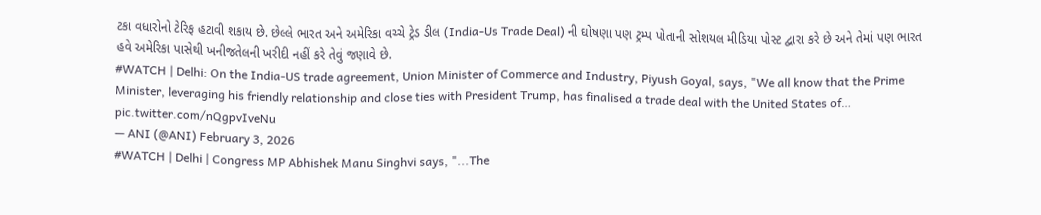ટકા વધારોનો ટેરિફ હટાવી શકાય છે. છેલ્લે ભારત અને અમેરિકા વચ્ચે ટ્રેડ ડીલ (India-Us Trade Deal) ની ઘોષણા પણ ટ્રમ્પ પોતાની સોશયલ મીડિયા પોસ્ટ દ્વારા કરે છે અને તેમાં પણ ભારત હવે અમેરિકા પાસેથી ખનીજતેલની ખરીદી નહીં કરે તેવું જણાવે છે.
#WATCH | Delhi: On the India-US trade agreement, Union Minister of Commerce and Industry, Piyush Goyal, says, "We all know that the Prime Minister, leveraging his friendly relationship and close ties with President Trump, has finalised a trade deal with the United States of… pic.twitter.com/nQgpvIveNu
— ANI (@ANI) February 3, 2026
#WATCH | Delhi | Congress MP Abhishek Manu Singhvi says, "...The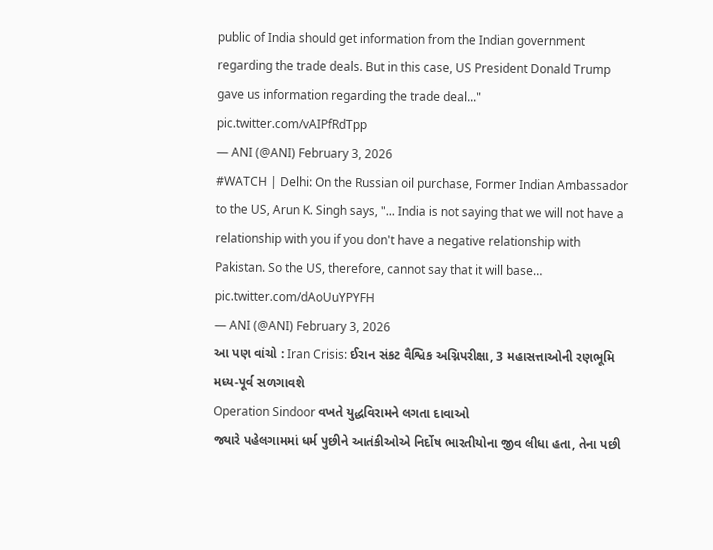public of India should get information from the Indian government regarding the trade deals. But in this case, US President Donald Trump gave us information regarding the trade deal..." pic.twitter.com/vAIPfRdTpp
— ANI (@ANI) February 3, 2026
#WATCH | Delhi: On the Russian oil purchase, Former Indian Ambassador to the US, Arun K. Singh says, "... India is not saying that we will not have a relationship with you if you don't have a negative relationship with Pakistan. So the US, therefore, cannot say that it will base… pic.twitter.com/dAoUuYPYFH
— ANI (@ANI) February 3, 2026
આ પણ વાંચો : Iran Crisis: ઈરાન સંકટ વૈશ્વિક અગ્નિપરીક્ષા, 3 મહાસત્તાઓની રણભૂમિ મધ્ય-પૂર્વ સળગાવશે
Operation Sindoor વખતે યુદ્ધવિરામને લગતા દાવાઓ
જ્યારે પહેલગામમાં ધર્મ પુછીને આતંકીઓએ નિર્દોષ ભારતીયોના જીવ લીધા હતા, તેના પછી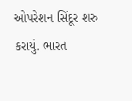ઓપરેશન સિંદૂર શરુ કરાયું. ભારત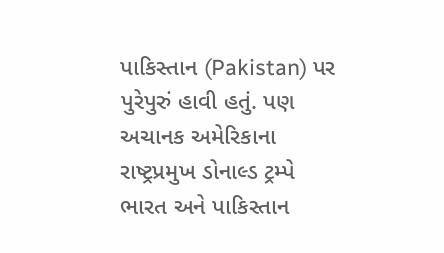પાકિસ્તાન (Pakistan) પર પુરેપુરું હાવી હતું. પણ અચાનક અમેરિકાના રાષ્ટ્રપ્રમુખ ડોનાલ્ડ ટ્રમ્પે ભારત અને પાકિસ્તાન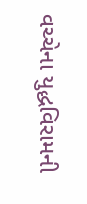વચ્ચેના યુદ્ધવિરામની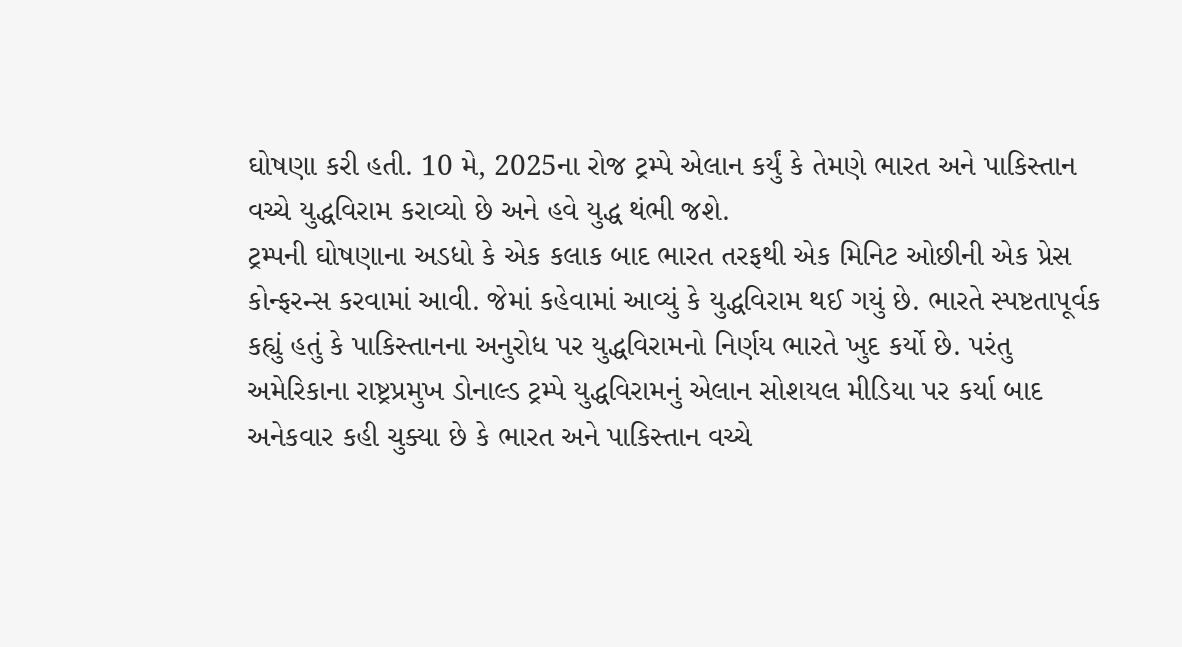ઘોષણા કરી હતી. 10 મે, 2025ના રોજ ટ્રમ્પે એલાન કર્યું કે તેમણે ભારત અને પાકિસ્તાન વચ્ચે યુદ્ધવિરામ કરાવ્યો છે અને હવે યુદ્ધ થંભી જશે.
ટ્રમ્પની ઘોષણાના અડધો કે એક કલાક બાદ ભારત તરફથી એક મિનિટ ઓછીની એક પ્રેસ કોન્ફરન્સ કરવામાં આવી. જેમાં કહેવામાં આવ્યું કે યુદ્ધવિરામ થઈ ગયું છે. ભારતે સ્પષ્ટતાપૂર્વક કહ્યું હતું કે પાકિસ્તાનના અનુરોધ પર યુદ્ધવિરામનો નિર્ણય ભારતે ખુદ કર્યો છે. પરંતુ અમેરિકાના રાષ્ટ્રપ્રમુખ ડોનાલ્ડ ટ્રમ્પે યુદ્ધવિરામનું એલાન સોશયલ મીડિયા પર કર્યા બાદ અનેકવાર કહી ચુક્યા છે કે ભારત અને પાકિસ્તાન વચ્ચે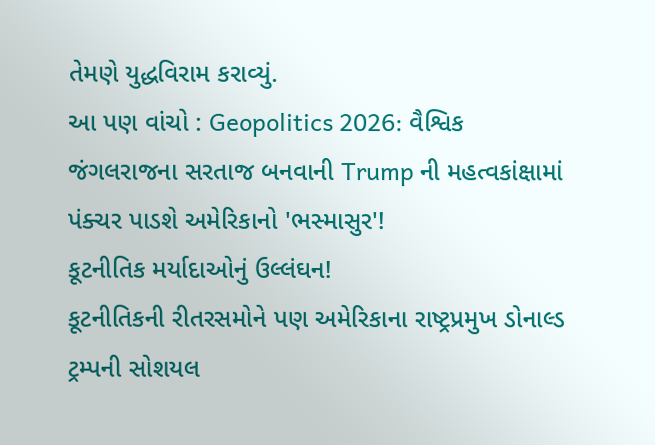તેમણે યુદ્ધવિરામ કરાવ્યું.
આ પણ વાંચો : Geopolitics 2026: વૈશ્વિક જંગલરાજના સરતાજ બનવાની Trump ની મહત્વકાંક્ષામાં પંક્ચર પાડશે અમેરિકાનો 'ભસ્માસુર'!
કૂટનીતિક મર્યાદાઓનું ઉલ્લંઘન!
કૂટનીતિકની રીતરસમોને પણ અમેરિકાના રાષ્ટ્રપ્રમુખ ડોનાલ્ડ ટ્રમ્પની સોશયલ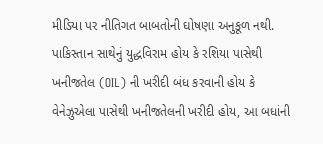મીડિયા પર નીતિગત બાબતોની ઘોષણા અનુકૂળ નથી. પાકિસ્તાન સાથેનું યુદ્ધવિરામ હોય કે રશિયા પાસેથી ખનીજતેલ (OIL) ની ખરીદી બંધ કરવાની હોય કે વેનેઝુએલા પાસેથી ખનીજતેલની ખરીદી હોય, આ બધાંની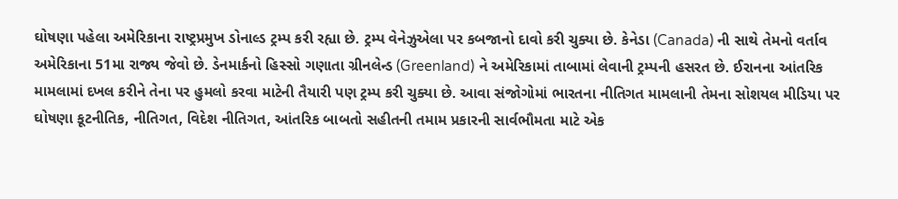ઘોષણા પહેલા અમેરિકાના રાષ્ટ્રપ્રમુખ ડોનાલ્ડ ટ્રમ્પ કરી રહ્યા છે. ટ્રમ્પ વેનેઝુએલા પર કબજાનો દાવો કરી ચુક્યા છે. કેનેડા (Canada) ની સાથે તેમનો વર્તાવ અમેરિકાના 51મા રાજ્ય જેવો છે. ડેનમાર્કનો હિસ્સો ગણાતા ગ્રીનલેન્ડ (Greenland) ને અમેરિકામાં તાબામાં લેવાની ટ્રમ્પની હસરત છે. ઈરાનના આંતરિક મામલામાં દખલ કરીને તેના પર હુમલો કરવા માટેની તૈયારી પણ ટ્રમ્પ કરી ચુક્યા છે. આવા સંજોગોમાં ભારતના નીતિગત મામલાની તેમના સોશયલ મીડિયા પર ઘોષણા કૂટનીતિક, નીતિગત, વિદેશ નીતિગત, આંતરિક બાબતો સહીતની તમામ પ્રકારની સાર્વભૌમતા માટે એક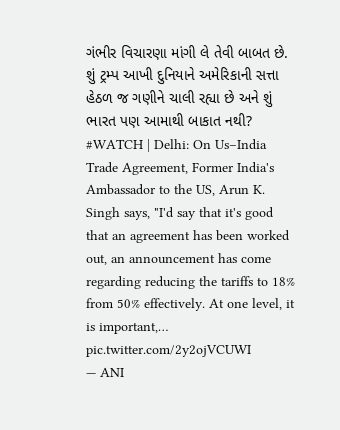ગંભીર વિચારણા માંગી લે તેવી બાબત છે. શું ટ્રમ્પ આખી દુનિયાને અમેરિકાની સત્તા હેઠળ જ ગણીને ચાલી રહ્યા છે અને શું ભારત પણ આમાથી બાકાત નથી?
#WATCH | Delhi: On Us–India Trade Agreement, Former India's Ambassador to the US, Arun K. Singh says, "I'd say that it's good that an agreement has been worked out, an announcement has come regarding reducing the tariffs to 18% from 50% effectively. At one level, it is important,… pic.twitter.com/2y2ojVCUWI
— ANI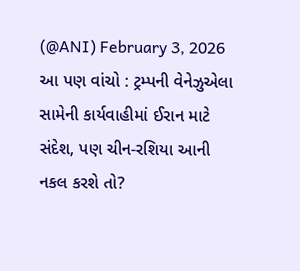(@ANI) February 3, 2026
આ પણ વાંચો : ટ્રમ્પની વેનેઝુએલા સામેની કાર્યવાહીમાં ઈરાન માટે સંદેશ, પણ ચીન-રશિયા આની નકલ કરશે તો?